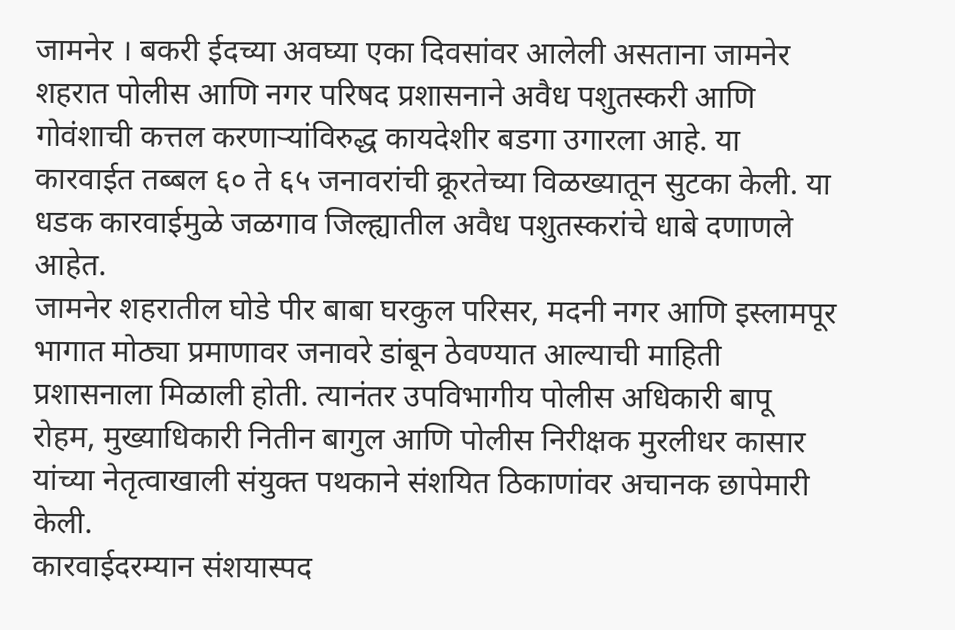जामनेर । बकरी ईदच्या अवघ्या एका दिवसांवर आलेली असताना जामनेर शहरात पोलीस आणि नगर परिषद प्रशासनाने अवैध पशुतस्करी आणि गोवंशाची कत्तल करणाऱ्यांविरुद्ध कायदेशीर बडगा उगारला आहे. या कारवाईत तब्बल ६० ते ६५ जनावरांची क्रूरतेच्या विळख्यातून सुटका केली. या धडक कारवाईमुळे जळगाव जिल्ह्यातील अवैध पशुतस्करांचे धाबे दणाणले आहेत.
जामनेर शहरातील घोडे पीर बाबा घरकुल परिसर, मदनी नगर आणि इस्लामपूर भागात मोठ्या प्रमाणावर जनावरे डांबून ठेवण्यात आल्याची माहिती प्रशासनाला मिळाली होती. त्यानंतर उपविभागीय पोलीस अधिकारी बापू रोहम, मुख्याधिकारी नितीन बागुल आणि पोलीस निरीक्षक मुरलीधर कासार यांच्या नेतृत्वाखाली संयुक्त पथकाने संशयित ठिकाणांवर अचानक छापेमारी केली.
कारवाईदरम्यान संशयास्पद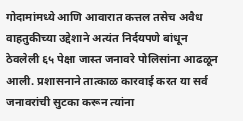गोदामांमध्ये आणि आवारात कत्तल तसेच अवैध वाहतुकीच्या उद्देशाने अत्यंत निर्दयपणे बांधून ठेवलेली ६५ पेक्षा जास्त जनावरे पोलिसांना आढळून आली. प्रशासनाने तात्काळ कारवाई करत या सर्व जनावरांची सुटका करून त्यांना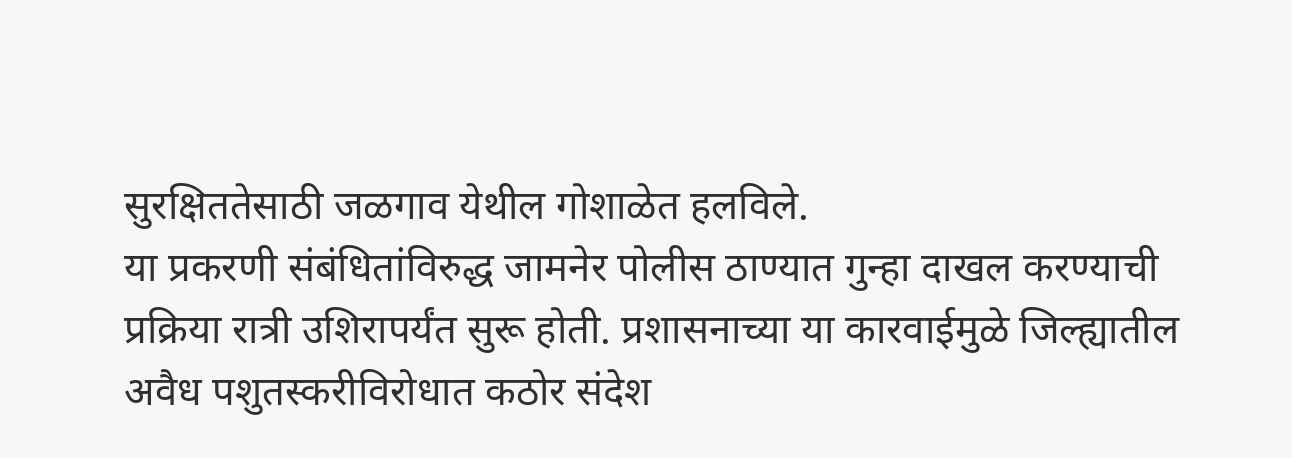सुरक्षिततेसाठी जळगाव येथील गोशाळेत हलविले.
या प्रकरणी संबंधितांविरुद्ध जामनेर पोलीस ठाण्यात गुन्हा दाखल करण्याची प्रक्रिया रात्री उशिरापर्यंत सुरू होती. प्रशासनाच्या या कारवाईमुळे जिल्ह्यातील अवैध पशुतस्करीविरोधात कठोर संदेश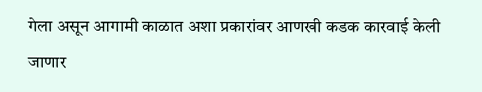गेला असून आगामी काळात अशा प्रकारांवर आणखी कडक कारवाई केली जाणार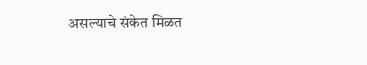असल्याचे संकेत मिळत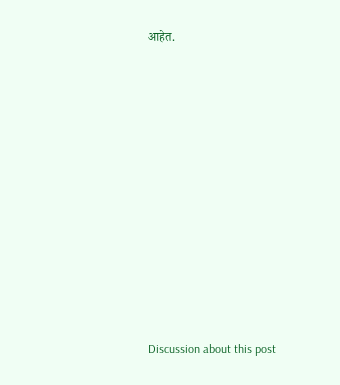आहेत.














Discussion about this post